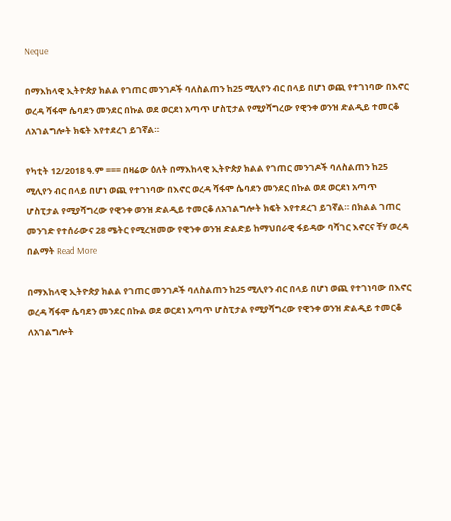Neque

በማእከላዊ ኢትዮጵያ ክልል የገጠር መንገዶች ባለስልጠን ከ25 ሚሊየን ብር በላይ በሆነ ወጪ የተገነባው በእኖር ወረዳ ሻፋሞ ሴባደን መንደር በኩል ወደ ወርደነ አጣጥ ሆስፒታል የሚያሻግረው የዊንቀ ወንዝ ድልዲይ ተመርቆ ለአገልግሎት ክፍት እየተደረገ ይገኛል።

የካቲት 12/2018 ዓ.ም === በዛሬው ዕለት በማእከላዊ ኢትዮጵያ ክልል የገጠር መንገዶች ባለስልጠን ከ25 ሚሊየን ብር በላይ በሆነ ወጪ የተገነባው በእኖር ወረዳ ሻፋሞ ሴባደን መንደር በኩል ወደ ወርደነ አጣጥ ሆስፒታል የሚያሻግረው የዊንቀ ወንዝ ድልዲይ ተመርቆ ለአገልግሎት ክፍት እየተደረገ ይገኛል። በክልል ገጠር መንገድ የተሰራውና 28 ሜትር የሚረዝመው የዊንቀ ወንዝ ድልድይ ከማህበራዊ ፋይዳው ባሻገር እኖርና ቸሃ ወረዳ በልማት Read More

በማእከላዊ ኢትዮጵያ ክልል የገጠር መንገዶች ባለስልጠን ከ25 ሚሊየን ብር በላይ በሆነ ወጪ የተገነባው በእኖር ወረዳ ሻፋሞ ሴባደን መንደር በኩል ወደ ወርደነ አጣጥ ሆስፒታል የሚያሻግረው የዊንቀ ወንዝ ድልዲይ ተመርቆ ለአገልግሎት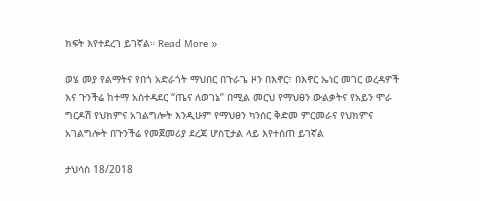ክፍት እየተደረገ ይገኛል። Read More »

ወሄ መያ የልማትና የበጎ አድራጎት ማህበር በጉራጌ ዞን በእኖር፣ በእኖር ኤነር መገር ወረዳዎች እና ጉንችሬ ከተማ አስተዳደር “ጤና ለወገኔ” በሚል መርህ የማህፀን ውልቃትና የአይን ሞራ ግርዶሽ የህክምና አገልግሎት እንዲሁም የማህፀን ካንሰር ቅድመ ምርመራና የህክምና አገልግሎት በጉንችሬ የመጀመሪያ ደረጃ ሆስፒታል ላይ እየተሰጠ ይገኛል

ታህሳስ 18/2018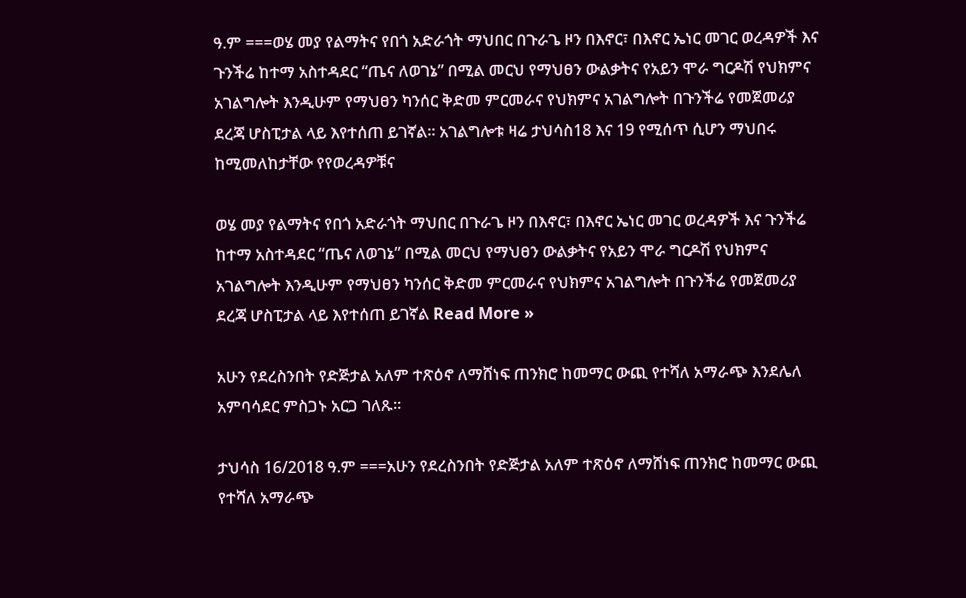ዓ.ም ===ወሄ መያ የልማትና የበጎ አድራጎት ማህበር በጉራጌ ዞን በእኖር፣ በእኖር ኤነር መገር ወረዳዎች እና ጉንችሬ ከተማ አስተዳደር “ጤና ለወገኔ” በሚል መርህ የማህፀን ውልቃትና የአይን ሞራ ግርዶሽ የህክምና አገልግሎት እንዲሁም የማህፀን ካንሰር ቅድመ ምርመራና የህክምና አገልግሎት በጉንችሬ የመጀመሪያ ደረጃ ሆስፒታል ላይ እየተሰጠ ይገኛል። አገልግሎቱ ዛሬ ታህሳስ18 እና 19 የሚሰጥ ሲሆን ማህበሩ ከሚመለከታቸው የየወረዳዎቹና

ወሄ መያ የልማትና የበጎ አድራጎት ማህበር በጉራጌ ዞን በእኖር፣ በእኖር ኤነር መገር ወረዳዎች እና ጉንችሬ ከተማ አስተዳደር “ጤና ለወገኔ” በሚል መርህ የማህፀን ውልቃትና የአይን ሞራ ግርዶሽ የህክምና አገልግሎት እንዲሁም የማህፀን ካንሰር ቅድመ ምርመራና የህክምና አገልግሎት በጉንችሬ የመጀመሪያ ደረጃ ሆስፒታል ላይ እየተሰጠ ይገኛል Read More »

አሁን የደረስንበት የድጅታል አለም ተጽዕኖ ለማሸነፍ ጠንክሮ ከመማር ውጪ የተሻለ አማራጭ እንደሌለ አምባሳደር ምስጋኑ አርጋ ገለጹ።

ታህሳስ 16/2018 ዓ.ም ===አሁን የደረስንበት የድጅታል አለም ተጽዕኖ ለማሸነፍ ጠንክሮ ከመማር ውጪ የተሻለ አማራጭ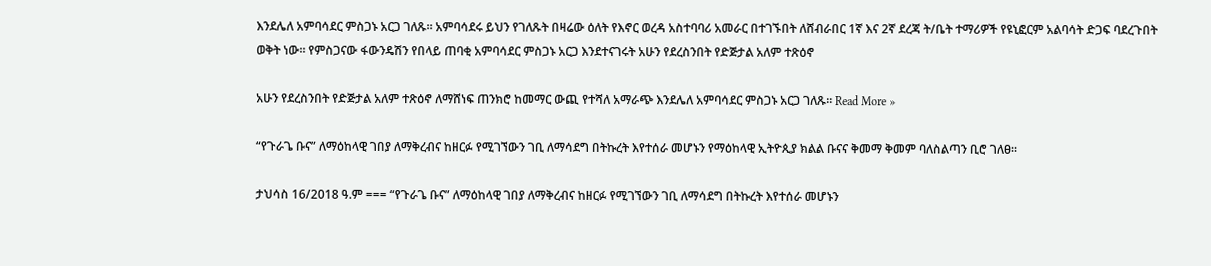እንደሌለ አምባሳደር ምስጋኑ አርጋ ገለጹ። አምባሳደሩ ይህን የገለጹት በዛሬው ዕለት የእኖር ወረዳ አስተባባሪ አመራር በተገኙበት ለሸብራበር 1ኛ እና 2ኛ ደረጃ ት/ቤት ተማሪዎች የዩኒፎርም አልባሳት ድጋፍ ባደረጉበት ወቅት ነው። የምስጋናው ፋውንዴሽን የበላይ ጠባቂ አምባሳደር ምስጋኑ አርጋ እንደተናገሩት አሁን የደረስንበት የድጅታል አለም ተጽዕኖ

አሁን የደረስንበት የድጅታል አለም ተጽዕኖ ለማሸነፍ ጠንክሮ ከመማር ውጪ የተሻለ አማራጭ እንደሌለ አምባሳደር ምስጋኑ አርጋ ገለጹ። Read More »

“የጉራጌ ቡና” ለማዕከላዊ ገበያ ለማቅረብና ከዘርፉ የሚገኘውን ገቢ ለማሳደግ በትኩረት እየተሰራ መሆኑን የማዕከላዊ ኢትዮጲያ ክልል ቡናና ቅመማ ቅመም ባለስልጣን ቢሮ ገለፀ።

ታህሳስ 16/2018 ዓ.ም === “የጉራጌ ቡና” ለማዕከላዊ ገበያ ለማቅረብና ከዘርፉ የሚገኘውን ገቢ ለማሳደግ በትኩረት እየተሰራ መሆኑን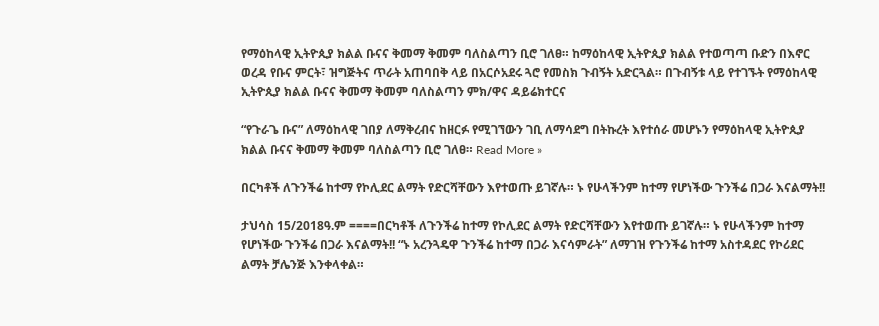የማዕከላዊ ኢትዮጲያ ክልል ቡናና ቅመማ ቅመም ባለስልጣን ቢሮ ገለፀ። ከማዕከላዊ ኢትዮጲያ ክልል የተወጣጣ ቡድን በእኖር ወረዳ የቡና ምርት፣ ዝግጅትና ጥራት አጠባበቅ ላይ በአርሶአደሩ ጓሮ የመስክ ጉብኝት አድርጓል። በጉብኝቱ ላይ የተገኙት የማዕከላዊ ኢትዮጲያ ክልል ቡናና ቅመማ ቅመም ባለስልጣን ምክ/ዋና ዳይሬክተርና

“የጉራጌ ቡና” ለማዕከላዊ ገበያ ለማቅረብና ከዘርፉ የሚገኘውን ገቢ ለማሳደግ በትኩረት እየተሰራ መሆኑን የማዕከላዊ ኢትዮጲያ ክልል ቡናና ቅመማ ቅመም ባለስልጣን ቢሮ ገለፀ። Read More »

በርካቶች ለጉንችሬ ከተማ የኮሊደር ልማት የድርሻቸውን እየተወጡ ይገኛሉ። ኑ የሁላችንም ከተማ የሆነችው ጉንችሬ በጋራ እናልማት!!

ታህሳስ 15/2018ዓ.ም ====በርካቶች ለጉንችሬ ከተማ የኮሊደር ልማት የድርሻቸውን እየተወጡ ይገኛሉ። ኑ የሁላችንም ከተማ የሆነችው ጉንችሬ በጋራ እናልማት!! “ኑ አረንጓዴዋ ጉንችሬ ከተማ በጋራ እናሳምራት” ለማገዝ የጉንችሬ ከተማ አስተዳደር የኮሪደር ልማት ቻሌንጅ እንቀላቀል።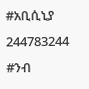#አቢሲኒያ 244783244 #ንብ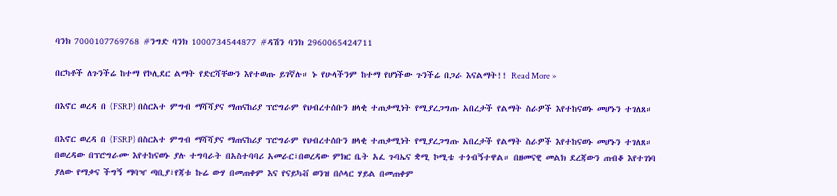ባንክ 7000107769768 #ንግድ ባንክ 1000734544877 #ዳሽን ባንክ 2960065424711

በርካቶች ለጉንችሬ ከተማ የኮሊደር ልማት የድርሻቸውን እየተወጡ ይገኛሉ። ኑ የሁላችንም ከተማ የሆነችው ጉንችሬ በጋራ እናልማት!! Read More »

በእኖር ወረዳ በ (FSRP) በስርአተ ምግብ ማሻሻያና ማጠናከሪያ ፕሮግራም የህብረተሰቡን ዘላቂ ተጠቃሚነት የሚያረጋግጡ አበረታች የልማት ስራዎች እየተከናወኑ መሆኑን ተገለጸ።

በእኖር ወረዳ በ (FSRP) በስርአተ ምግብ ማሻሻያና ማጠናከሪያ ፕሮግራም የህብረተሰቡን ዘላቂ ተጠቃሚነት የሚያረጋግጡ አበረታች የልማት ስራዎች እየተከናወኑ መሆኑን ተገለጸ። በወረዳው በፕሮግራሙ እየተከናወኑ ያሉ ተግባራት በአስተባባሪ አመራር፣በወረዳው ምክር ቤት አፈ ጉባኤና ቋሚ ኮሚቴ ተጎብኝተዋል። በዘመናዊ መልክ ደረጃውን ጠብቆ እየተገነባ ያለው የማቃና ችግኝ ማባዣ ጣቢያ፣የጃቱ ኩሬ ውሃ በመጠቀም እና የናይካቭ ወንዝ በሶላር ሃይል በመጠቀም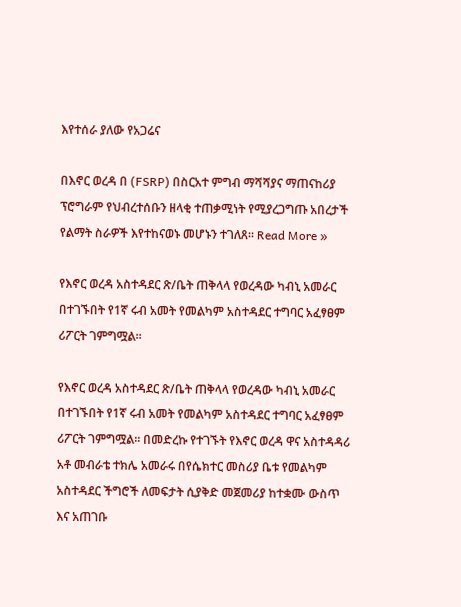እየተሰራ ያለው የአጋሬና

በእኖር ወረዳ በ (FSRP) በስርአተ ምግብ ማሻሻያና ማጠናከሪያ ፕሮግራም የህብረተሰቡን ዘላቂ ተጠቃሚነት የሚያረጋግጡ አበረታች የልማት ስራዎች እየተከናወኑ መሆኑን ተገለጸ። Read More »

የእኖር ወረዳ አስተዳደር ጽ/ቤት ጠቅላላ የወረዳው ካብኒ አመራር በተገኙበት የ1ኛ ሩብ አመት የመልካም አስተዳደር ተግባር አፈፃፀም ሪፖርት ገምግሟል፡፡

የእኖር ወረዳ አስተዳደር ጽ/ቤት ጠቅላላ የወረዳው ካብኒ አመራር በተገኙበት የ1ኛ ሩብ አመት የመልካም አስተዳደር ተግባር አፈፃፀም ሪፖርት ገምግሟል፡፡ በመድረኩ የተገኙት የእኖር ወረዳ ዋና አስተዳዳሪ አቶ መብራቴ ተክሌ አመራሩ በየሴክተር መስሪያ ቤቱ የመልካም አስተዳደር ችግሮች ለመፍታት ሲያቅድ መጀመሪያ ከተቋሙ ውስጥ እና አጠገቡ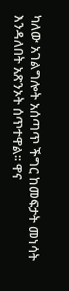ካለው አገልግሎት አሰጣጥ ችግር ከመፍታት መነሳት እንዳለበት አጽንኦት ሰጥተዋል፡፡ ዋና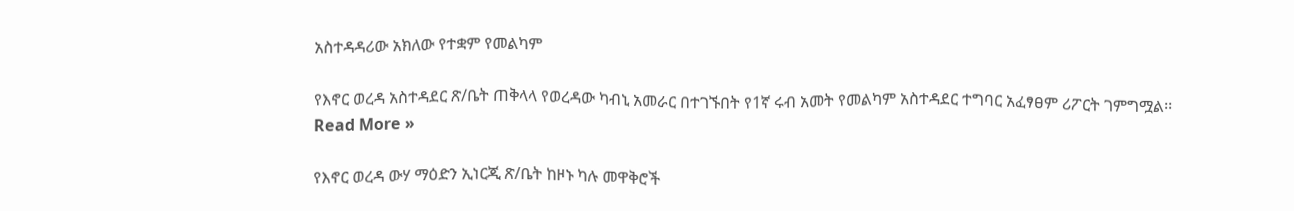አስተዳዳሪው አክለው የተቋም የመልካም

የእኖር ወረዳ አስተዳደር ጽ/ቤት ጠቅላላ የወረዳው ካብኒ አመራር በተገኙበት የ1ኛ ሩብ አመት የመልካም አስተዳደር ተግባር አፈፃፀም ሪፖርት ገምግሟል፡፡ Read More »

የእኖር ወረዳ ውሃ ማዕድን ኢነርጂ ጽ/ቤት ከዞኑ ካሉ መዋቅሮች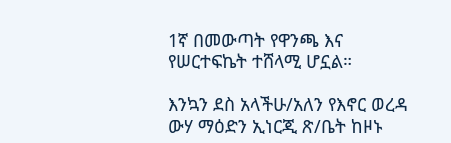1ኛ በመውጣት የዋንጫ እና የሠርተፍኬት ተሸላሚ ሆኗል።

እንኳን ደስ አላችሁ/አለን የእኖር ወረዳ ውሃ ማዕድን ኢነርጂ ጽ/ቤት ከዞኑ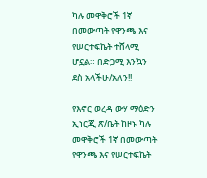ካሉ መዋቅሮች 1ኛ በመውጣት የዋንጫ እና የሠርተፍኬት ተሸላሚ ሆኗል። በድጋሚ እንኳን ደስ አላችሁ/አለን!!

የእኖር ወረዳ ውሃ ማዕድን ኢነርጂ ጽ/ቤት ከዞኑ ካሉ መዋቅሮች 1ኛ በመውጣት የዋንጫ እና የሠርተፍኬት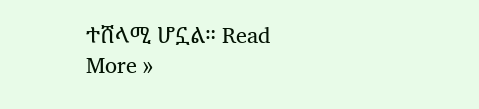ተሸላሚ ሆኗል። Read More »